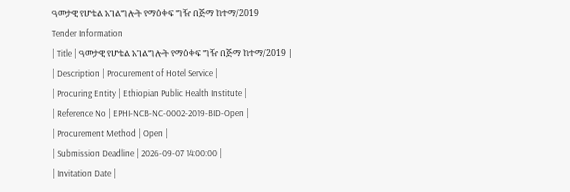ዓመታዊ የሆቴል አገልግሎት የማዕቀፍ ግዥ በጅማ ከተማ/2019
Tender Information
| Title | ዓመታዊ የሆቴል አገልግሎት የማዕቀፍ ግዥ በጅማ ከተማ/2019 |
| Description | Procurement of Hotel Service |
| Procuring Entity | Ethiopian Public Health Institute |
| Reference No | EPHI-NCB-NC-0002-2019-BID-Open |
| Procurement Method | Open |
| Submission Deadline | 2026-09-07 14:00:00 |
| Invitation Date |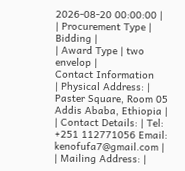2026-08-20 00:00:00 |
| Procurement Type | Bidding |
| Award Type | two envelop |
Contact Information
| Physical Address: | Paster Square, Room 05 Addis Ababa, Ethiopia |
| Contact Details: | Tel: +251 112771056 Email: kenofufa7@gmail.com |
| Mailing Address: |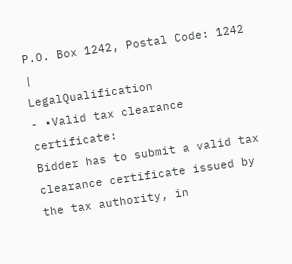P.O. Box 1242, Postal Code: 1242 |
LegalQualification
- •Valid tax clearance certificate:
Bidder has to submit a valid tax clearance certificate issued by the tax authority, in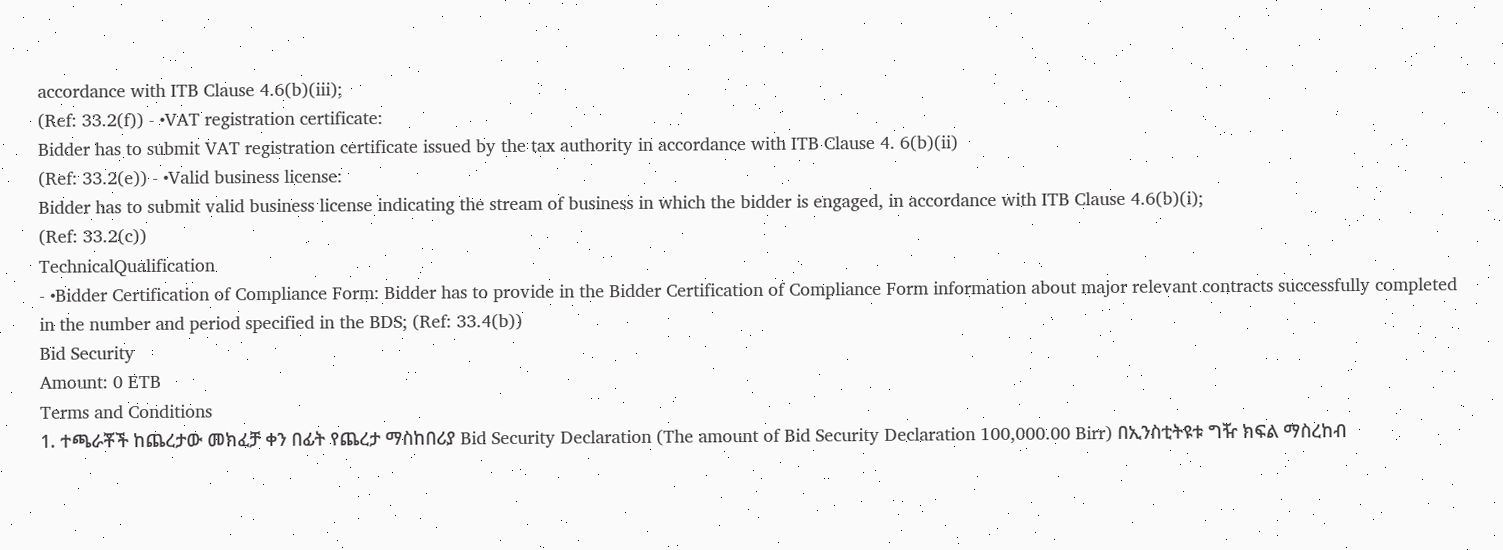accordance with ITB Clause 4.6(b)(iii);
(Ref: 33.2(f)) - •VAT registration certificate:
Bidder has to submit VAT registration certificate issued by the tax authority in accordance with ITB Clause 4. 6(b)(ii)
(Ref: 33.2(e)) - •Valid business license:
Bidder has to submit valid business license indicating the stream of business in which the bidder is engaged, in accordance with ITB Clause 4.6(b)(i);
(Ref: 33.2(c))
TechnicalQualification
- •Bidder Certification of Compliance Form: Bidder has to provide in the Bidder Certification of Compliance Form information about major relevant contracts successfully completed in the number and period specified in the BDS; (Ref: 33.4(b))
Bid Security
Amount: 0 ETB
Terms and Conditions
1. ተጫራቾች ከጨረታው መክፈቻ ቀን በፊት የጨረታ ማስከበሪያ Bid Security Declaration (The amount of Bid Security Declaration 100,000.00 Birr) በኢንስቲትዩቱ ግዥ ክፍል ማስረከብ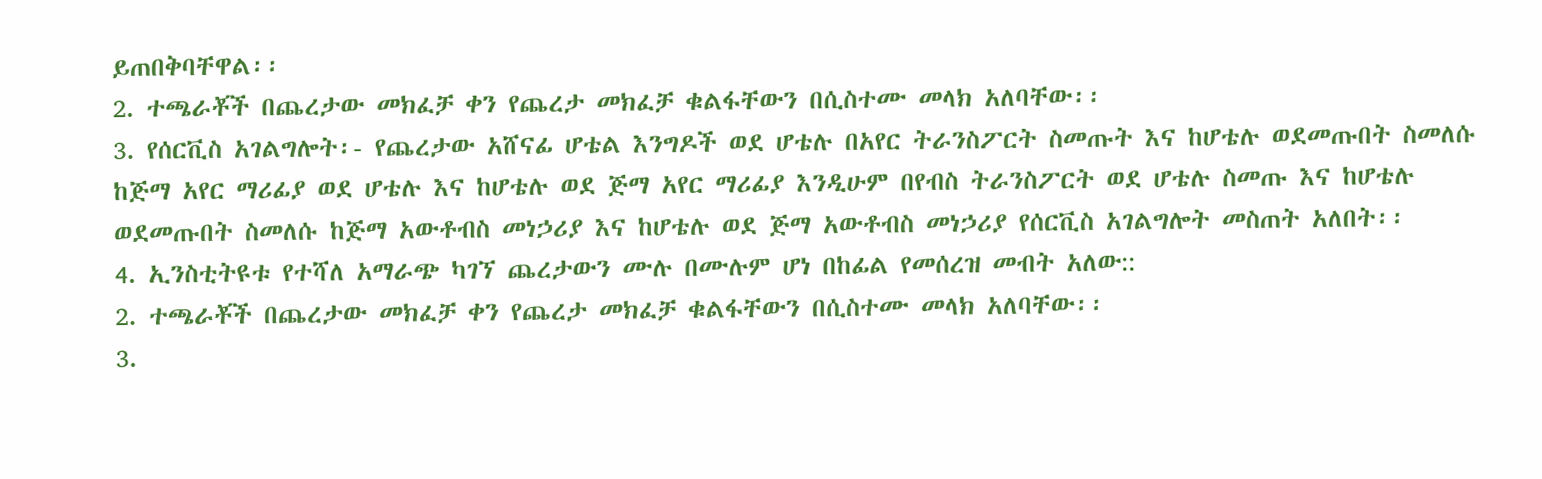ይጠበቅባቸዋል፡፡
2. ተጫራቾች በጨረታው መክፈቻ ቀን የጨረታ መክፈቻ ቁልፋቸውን በሲስተሙ መላክ አለባቸው፡፡
3. የሰርቪስ አገልግሎት፡- የጨረታው አሸናፊ ሆቴል እንግዶች ወደ ሆቴሉ በአየር ትራንስፖርት ስመጡት እና ከሆቴሉ ወደመጡበት ስመለሱ ከጅማ አየር ማሪፊያ ወደ ሆቴሉ እና ከሆቴሉ ወደ ጅማ አየር ማሪፊያ እንዲሁም በየብስ ትራንስፖርት ወደ ሆቴሉ ስመጡ እና ከሆቴሉ ወደመጡበት ስመለሱ ከጅማ አውቶብስ መነኃሪያ እና ከሆቴሉ ወደ ጅማ አውቶብስ መነኃሪያ የሰርቪስ አገልግሎት መስጠት አለበት፡፡
4. ኢንስቲትዩቱ የተሻለ አማራጭ ካገኘ ጨረታውን ሙሉ በሙሉም ሆነ በከፊል የመሰረዝ መብት አለው::
2. ተጫራቾች በጨረታው መክፈቻ ቀን የጨረታ መክፈቻ ቁልፋቸውን በሲስተሙ መላክ አለባቸው፡፡
3.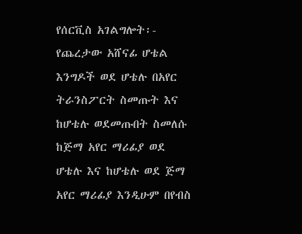የሰርቪስ አገልግሎት፡- የጨረታው አሸናፊ ሆቴል እንግዶች ወደ ሆቴሉ በአየር ትራንስፖርት ስመጡት እና ከሆቴሉ ወደመጡበት ስመለሱ ከጅማ አየር ማሪፊያ ወደ ሆቴሉ እና ከሆቴሉ ወደ ጅማ አየር ማሪፊያ እንዲሁም በየብስ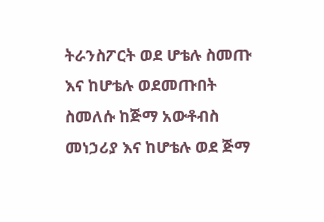ትራንስፖርት ወደ ሆቴሉ ስመጡ እና ከሆቴሉ ወደመጡበት ስመለሱ ከጅማ አውቶብስ መነኃሪያ እና ከሆቴሉ ወደ ጅማ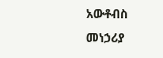አውቶብስ መነኃሪያ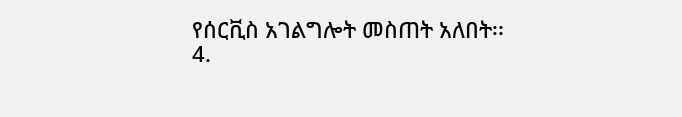የሰርቪስ አገልግሎት መስጠት አለበት፡፡
4.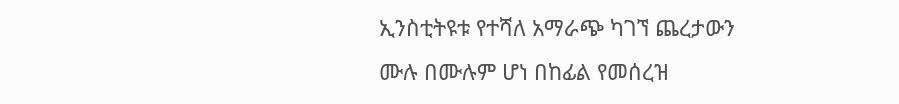ኢንስቲትዩቱ የተሻለ አማራጭ ካገኘ ጨረታውን ሙሉ በሙሉም ሆነ በከፊል የመሰረዝ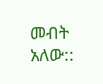መብት አለው::